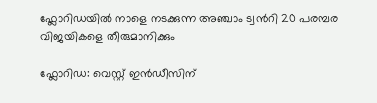ഫ്ലോറിഡയില്‍ നാളെ നടക്കുന്ന അഞ്ചാം ട്വന്‍റി 20 പരമ്പര വിജയികളെ തീരുമാനിക്കും

ഫ്ലോറിഡ: വെസ്റ്റ് ഇന്‍ഡീസിന്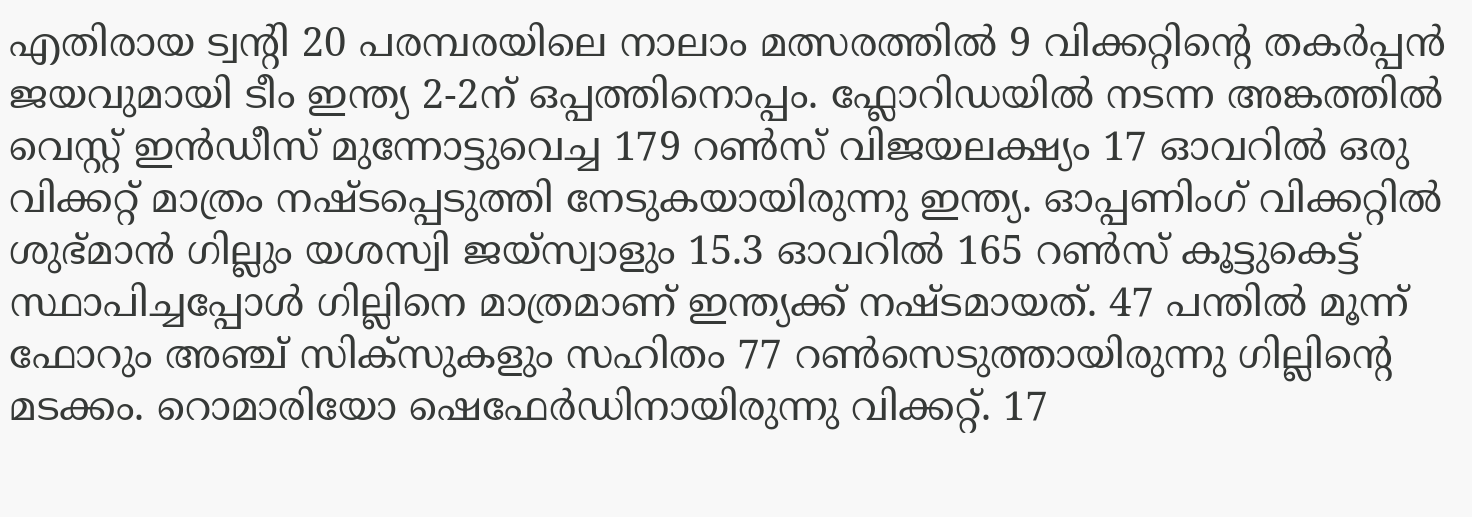എതിരായ ട്വന്‍റി 20 പരമ്പരയിലെ നാലാം മത്സരത്തില്‍ 9 വിക്കറ്റിന്‍റെ തകർപ്പന്‍ ജയവുമായി ടീം ഇന്ത്യ 2-2ന് ഒപ്പത്തിനൊപ്പം. ഫ്ലോറിഡയില്‍ നടന്ന അങ്കത്തില്‍ വെസ്റ്റ് ഇന്‍ഡീസ് മുന്നോട്ടുവെച്ച 179 റണ്‍സ് വിജയലക്ഷ്യം 17 ഓവറില്‍ ഒരു വിക്കറ്റ് മാത്രം നഷ്ടപ്പെടുത്തി നേടുകയായിരുന്നു ഇന്ത്യ. ഓപ്പണിംഗ് വിക്കറ്റില്‍ ശുഭ്മാന്‍ ഗില്ലും യശസ്വി ജയ്സ്വാളും 15.3 ഓവറില്‍ 165 റണ്‍സ് കൂട്ടുകെട്ട് സ്ഥാപിച്ചപ്പോള്‍ ഗില്ലിനെ മാത്രമാണ് ഇന്ത്യക്ക് നഷ്ടമായത്. 47 പന്തില്‍ മൂന്ന് ഫോറും അഞ്ച് സിക്സുകളും സഹിതം 77 റണ്‍സെടുത്തായിരുന്നു ഗില്ലിന്‍റെ മടക്കം. റൊമാരിയോ ഷെഫേർഡിനായിരുന്നു വിക്കറ്റ്. 17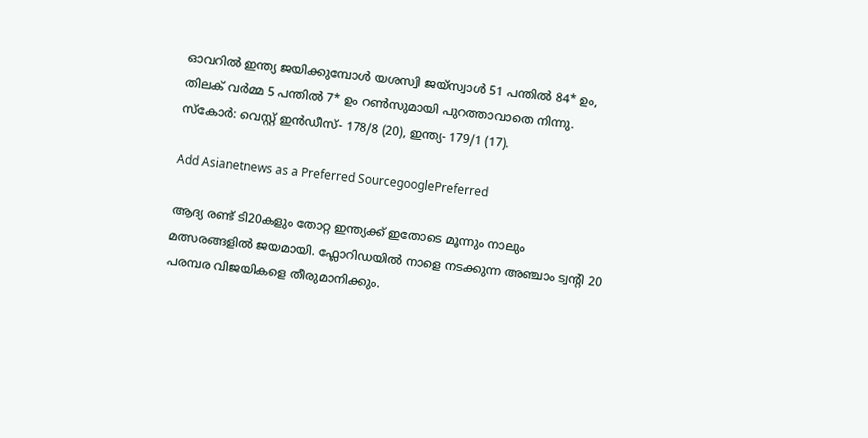ഓവറില്‍ ഇന്ത്യ ജയിക്കുമ്പോള്‍ യശസ്വി ജയ്സ്വാള്‍ 51 പന്തില്‍ 84* ഉം, തിലക് വർമ്മ 5 പന്തില്‍ 7* ഉം റണ്‍സുമായി പുറത്താവാതെ നിന്നു. സ്കോർ: വെസ്റ്റ് ഇന്‍ഡീസ്- 178/8 (20), ഇന്ത്യ- 179/1 (17).

Add Asianetnews as a Preferred SourcegooglePreferred

ആദ്യ രണ്ട് ടി20കളും തോറ്റ ഇന്ത്യക്ക് ഇതോടെ മൂന്നും നാലും മത്സരങ്ങളില്‍ ജയമായി. ഫ്ലോറിഡയില്‍ നാളെ നടക്കുന്ന അഞ്ചാം ട്വന്‍റി 20 പരമ്പര വിജയികളെ തീരുമാനിക്കും.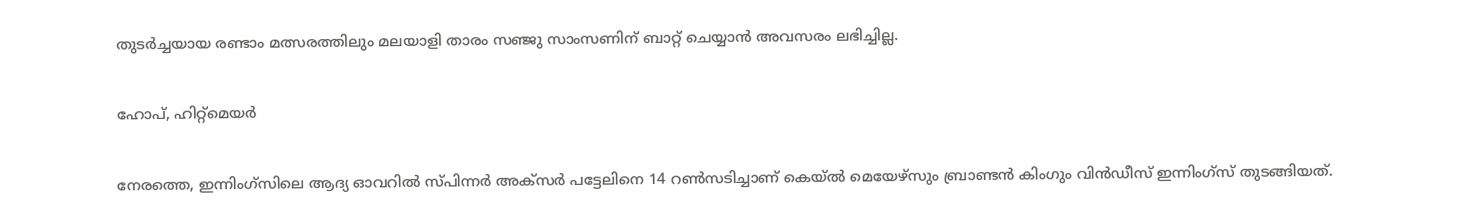തുടർച്ചയായ രണ്ടാം മത്സരത്തിലും മലയാളി താരം സഞ്ജു സാംസണിന് ബാറ്റ് ചെയ്യാന്‍ അവസരം ലഭിച്ചില്ല.

ഹോപ്, ഹിറ്റ്‌മെയർ

നേരത്തെ, ഇന്നിംഗ്‌സിലെ ആദ്യ ഓവറില്‍ സ്‌പിന്നര്‍ അക്‌സര്‍ പട്ടേലിനെ 14 റണ്‍സടിച്ചാണ് കെയ്‌ല്‍ മെയേഴ്‌സും ബ്രാണ്ടന്‍ കിംഗും വിന്‍ഡീസ് ഇന്നിംഗ്‌സ് തുടങ്ങിയത്.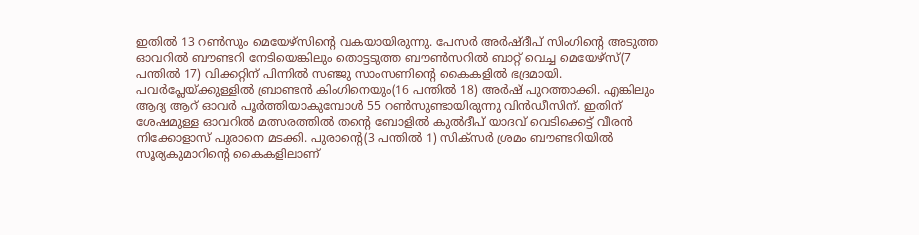ഇതില്‍ 13 റണ്‍സും മെയേഴ്‌സിന്‍റെ വകയായിരുന്നു. പേസര്‍ അര്‍ഷ്‌ദീപ് സിംഗിന്‍റെ അടുത്ത ഓവറില്‍ ബൗണ്ടറി നേടിയെങ്കിലും തൊട്ടടുത്ത ബൗണ്‍സറില്‍ ബാറ്റ് വെച്ച മെയേഴ്‌സ്(7 പന്തില്‍ 17) വിക്കറ്റിന് പിന്നില്‍ സഞ്ജു സാംസണിന്‍റെ കൈകളില്‍ ഭദ്രമായി. പവര്‍പ്ലേയ്‌ക്കുള്ളില്‍ ബ്രാണ്ടന്‍ കിംഗിനെയും(16 പന്തില്‍ 18) അര്‍ഷ് പുറത്താക്കി. എങ്കിലും ആദ്യ ആറ് ഓവര്‍ പൂര്‍ത്തിയാകുമ്പോള്‍ 55 റണ്‍സുണ്ടായിരുന്നു വിന്‍ഡീസിന്. ഇതിന് ശേഷമുള്ള ഓവറില്‍ മത്സരത്തില്‍ തന്‍റെ ബോളില്‍ കുല്‍ദീപ് യാദവ് വെടിക്കെട്ട് വീരന്‍ നിക്കോളാസ് പുരാനെ മടക്കി. പുരാന്‍റെ(3 പന്തില്‍ 1) സിക്‌സര്‍ ശ്രമം ബൗണ്ടറിയില്‍ സൂര്യകുമാറിന്‍റെ കൈകളിലാണ്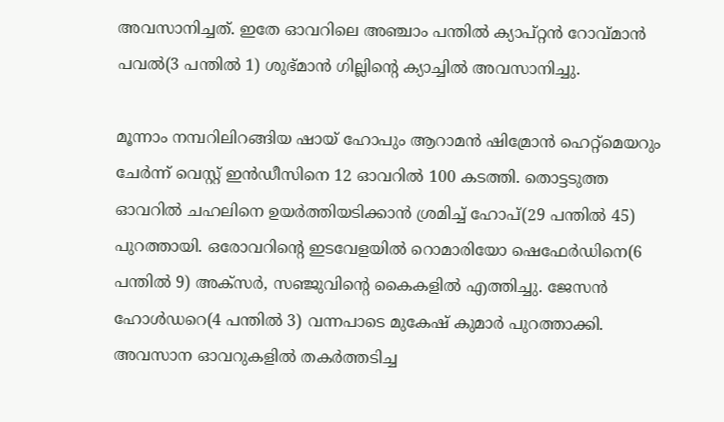അവസാനിച്ചത്. ഇതേ ഓവറിലെ അഞ്ചാം പന്തില്‍ ക്യാപ്റ്റന്‍ റോവ്‌മാന്‍ പവല്‍(3 പന്തില്‍ 1) ശുഭ്‌മാന്‍ ഗില്ലിന്‍റെ ക്യാച്ചില്‍ അവസാനിച്ചു.

മൂന്നാം നമ്പറിലിറങ്ങിയ ഷായ് ഹോപും ആറാമന്‍ ഷിമ്രോന്‍ ഹെറ്റ്‌മെയറും ചേര്‍ന്ന് വെസ്റ്റ് ഇന്‍ഡീസിനെ 12 ഓവറില്‍ 100 കടത്തി. തൊട്ടടുത്ത ഓവറില്‍ ചഹലിനെ ഉയര്‍ത്തിയടിക്കാന്‍ ശ്രമിച്ച് ഹോപ്(29 പന്തില്‍ 45) പുറത്തായി. ഒരോവറിന്‍റെ ഇടവേളയില്‍ റൊമാരിയോ ഷെഫേര്‍ഡിനെ(6 പന്തില്‍ 9) അക്‌സര്‍, സഞ്ജുവിന്‍റെ കൈകളില്‍ എത്തിച്ചു. ജേസന്‍ ഹോള്‍ഡറെ(4 പന്തില്‍ 3) വന്നപാടെ മുകേഷ് കുമാര്‍ പുറത്താക്കി. അവസാന ഓവറുകളില്‍ തകര്‍ത്തടിച്ച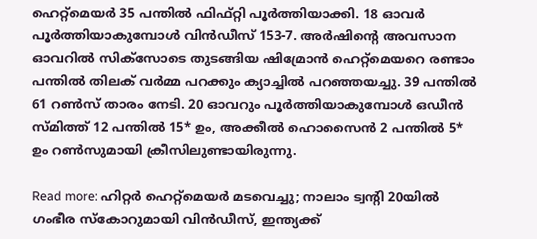ഹെറ്റ്‌മെയര്‍ 35 പന്തില്‍ ഫിഫ്റ്റി പൂ‍ര്‍ത്തിയാക്കി. 18 ഓവര്‍ പൂര്‍ത്തിയാകുമ്പോള്‍ വിന്‍ഡീസ് 153-7. അര്‍ഷിന്‍റെ അവസാന ഓവറില്‍ സിക്‌സോടെ തുടങ്ങിയ ഷിമ്രോന്‍ ഹെറ്റ്‌മെയറെ രണ്ടാം പന്തില്‍ തിലക് വര്‍മ്മ പറക്കും ക്യാച്ചില്‍ പറഞ്ഞയച്ചു. 39 പന്തില്‍ 61 റണ്‍സ് താരം നേടി. 20 ഓവറും പൂര്‍ത്തിയാകുമ്പോള്‍ ഒഡീന്‍ സ്‌മിത്ത് 12 പന്തില്‍ 15* ഉം, അക്കീല്‍ ഹൊസൈന്‍ 2 പന്തില്‍ 5* ഉം റണ്‍സുമായി ക്രീസിലുണ്ടായിരുന്നു.

Read more: ഹിറ്റര്‍ ഹെറ്റ്‌മെയര്‍ മടവെച്ചു; നാലാം ട്വന്‍റി 20യില്‍ ഗംഭീര സ്കോറുമായി വിന്‍ഡീസ്, ഇന്ത്യക്ക്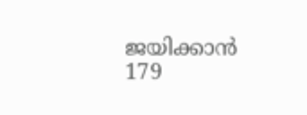ജയിക്കാന്‍ 179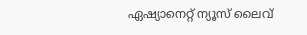ഏഷ്യാനെറ്റ് ന്യൂസ് ലൈവ്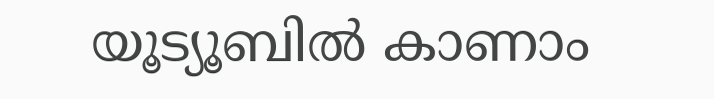യൂട്യൂബിൽ കാണാം